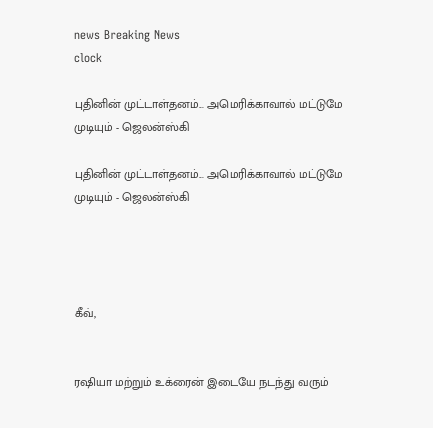news Breaking News
clock

புதினின் முட்டாள்தனம்... அமெரிக்காவால் மட்டுமே முடியும் - ஜெலன்ஸ்கி

புதினின் முட்டாள்தனம்... அமெரிக்காவால் மட்டுமே முடியும் - ஜெலன்ஸ்கி




கீவ்,


ரஷியா மற்றும் உக்ரைன் இடையே நடந்து வரும்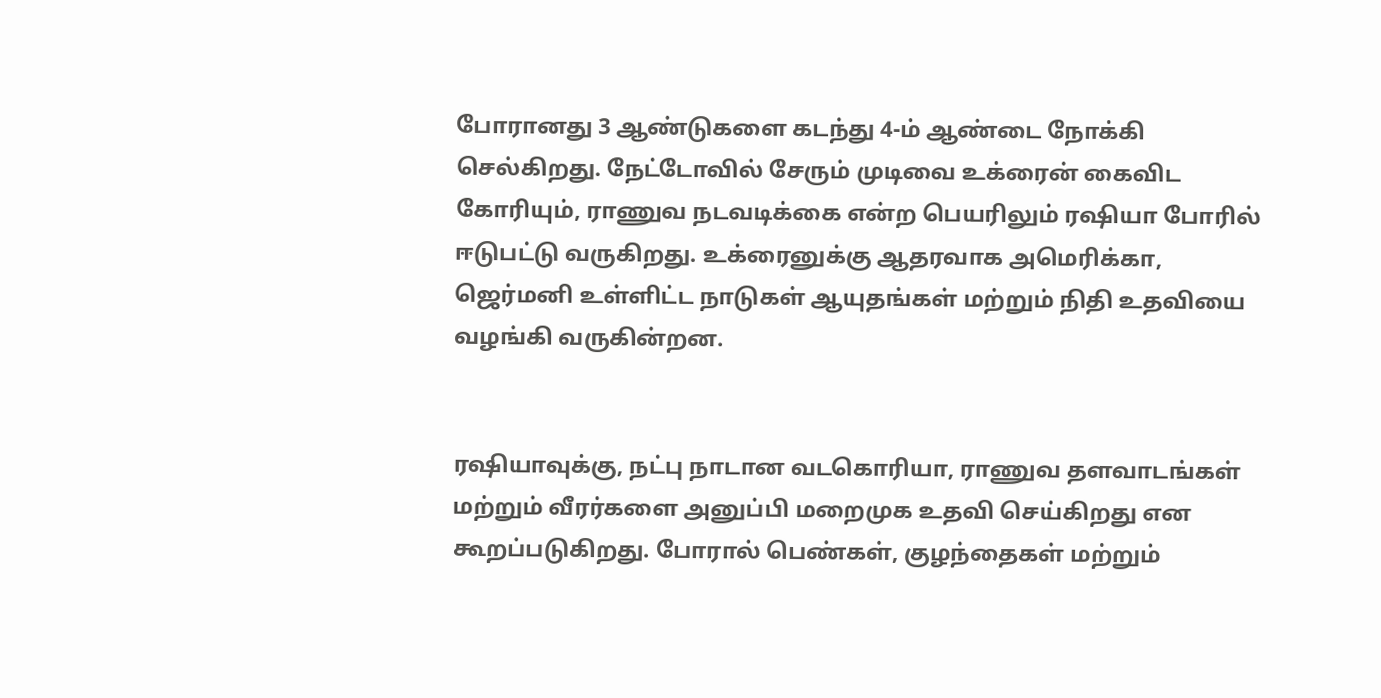போரானது 3 ஆண்டுகளை கடந்து 4-ம் ஆண்டை நோக்கி செல்கிறது. நேட்டோவில் சேரும் முடிவை உக்ரைன் கைவிட கோரியும், ராணுவ நடவடிக்கை என்ற பெயரிலும் ரஷியா போரில் ஈடுபட்டு வருகிறது. உக்ரைனுக்கு ஆதரவாக அமெரிக்கா, ஜெர்மனி உள்ளிட்ட நாடுகள் ஆயுதங்கள் மற்றும் நிதி உதவியை வழங்கி வருகின்றன.


ரஷியாவுக்கு, நட்பு நாடான வடகொரியா, ராணுவ தளவாடங்கள் மற்றும் வீரர்களை அனுப்பி மறைமுக உதவி செய்கிறது என கூறப்படுகிறது. போரால் பெண்கள், குழந்தைகள் மற்றும்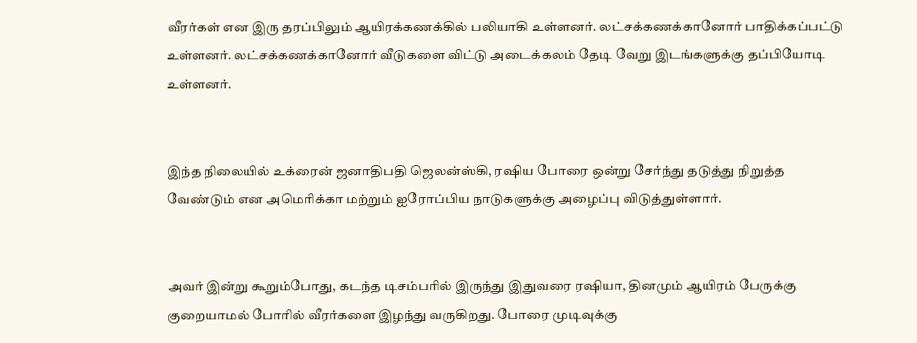வீரர்கள் என இரு தரப்பிலும் ஆயிரக்கணக்கில் பலியாகி உள்ளனர். லட்சக்கணக்கானோர் பாதிக்கப்பட்டு உள்ளனர். லட்சக்கணக்கானோர் வீடுகளை விட்டு அடைக்கலம் தேடி வேறு இடங்களுக்கு தப்பியோடி உள்ளனர்.


இந்த நிலையில் உக்ரைன் ஜனாதிபதி ஜெலன்ஸ்கி, ரஷிய போரை ஒன்று சேர்ந்து தடுத்து நிறுத்த வேண்டும் என அமெரிக்கா மற்றும் ஐரோப்பிய நாடுகளுக்கு அழைப்பு விடுத்துள்ளார்.


அவர் இன்று கூறும்போது, கடந்த டிசம்பரில் இருந்து இதுவரை ரஷியா, தினமும் ஆயிரம் பேருக்கு குறையாமல் போரில் வீரர்களை இழந்து வருகிறது. போரை முடிவுக்கு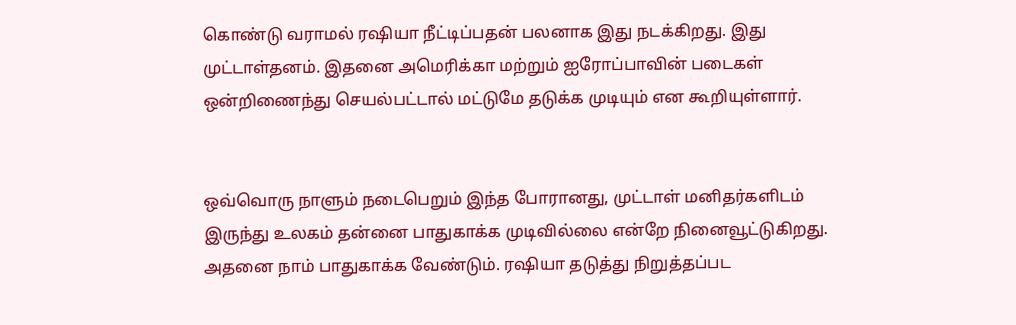கொண்டு வராமல் ரஷியா நீட்டிப்பதன் பலனாக இது நடக்கிறது. இது முட்டாள்தனம். இதனை அமெரிக்கா மற்றும் ஐரோப்பாவின் படைகள் ஒன்றிணைந்து செயல்பட்டால் மட்டுமே தடுக்க முடியும் என கூறியுள்ளார்.


ஒவ்வொரு நாளும் நடைபெறும் இந்த போரானது, முட்டாள் மனிதர்களிடம் இருந்து உலகம் தன்னை பாதுகாக்க முடிவில்லை என்றே நினைவூட்டுகிறது. அதனை நாம் பாதுகாக்க வேண்டும். ரஷியா தடுத்து நிறுத்தப்பட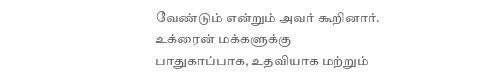வேண்டும் என்றும் அவர் கூறினார். உக்ரைன் மக்களுக்கு பாதுகாப்பாக, உதவியாக மற்றும்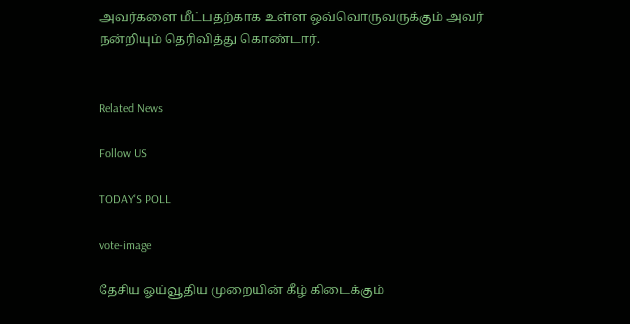அவர்களை மீட்பதற்காக உள்ள ஒவ்வொருவருக்கும் அவர் நன்றியும் தெரிவித்து கொண்டார்.


Related News

Follow US

TODAY'S POLL

vote-image

தேசிய ஓய்வூதிய முறையின் கீழ் கிடைக்கும்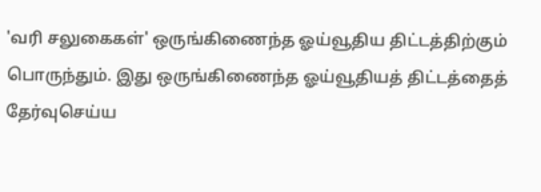'வரி சலுகைகள்' ஒருங்கிணைந்த ஓய்வூதிய திட்டத்திற்கும் பொருந்தும். இது ஒருங்கிணைந்த ஓய்வூதியத் திட்டத்தைத் தேர்வுசெய்ய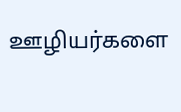ஊழியர்களை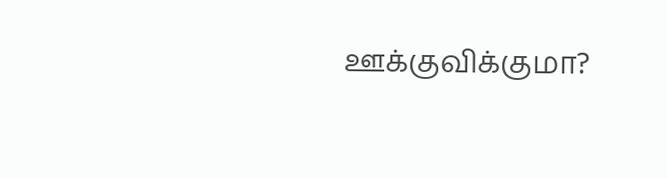ஊக்குவிக்குமா?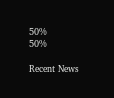50%
50%

Recent News